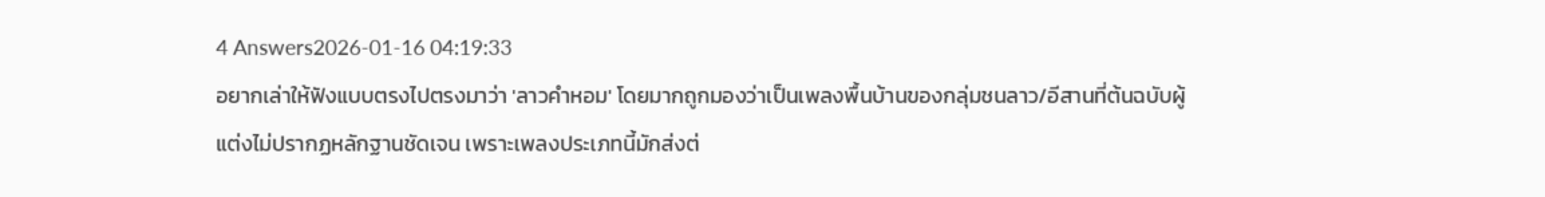4 Answers2026-01-16 04:19:33
อยากเล่าให้ฟังแบบตรงไปตรงมาว่า 'ลาวคำหอม' โดยมากถูกมองว่าเป็นเพลงพื้นบ้านของกลุ่มชนลาว/อีสานที่ต้นฉบับผู้แต่งไม่ปรากฏหลักฐานชัดเจน เพราะเพลงประเภทนี้มักส่งต่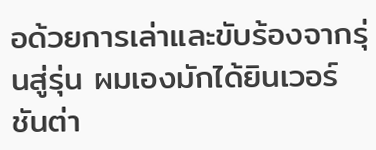อด้วยการเล่าและขับร้องจากรุ่นสู่รุ่น ผมเองมักได้ยินเวอร์ชันต่า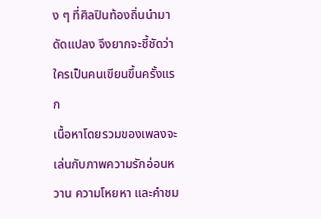ง ๆ ที่ศิลปินท้องถิ่นนำมาดัดแปลง จึงยากจะชี้ชัดว่าใครเป็นคนเขียนขึ้นครั้งแรก
เนื้อหาโดยรวมของเพลงจะเล่นกับภาพความรักอ่อนหวาน ความโหยหา และคำชม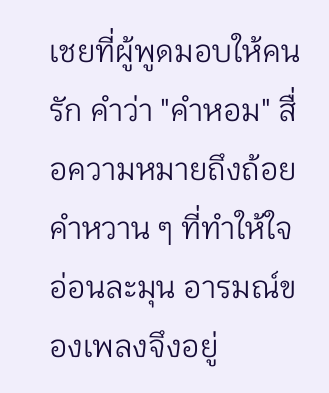เชยที่ผู้พูดมอบให้คนรัก คำว่า "คำหอม" สื่อความหมายถึงถ้อยคำหวาน ๆ ที่ทำให้ใจอ่อนละมุน อารมณ์ของเพลงจึงอยู่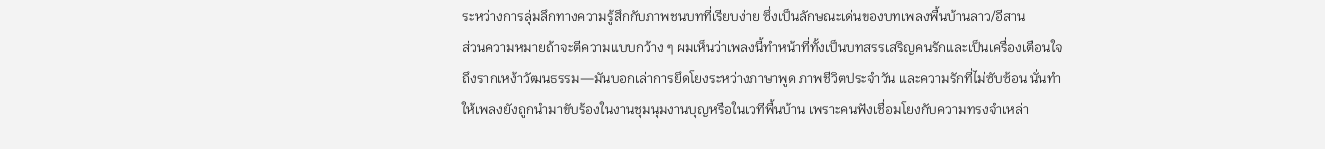ระหว่างการลุ่มลึกทางความรู้สึกกับภาพชนบทที่เรียบง่าย ซึ่งเป็นลักษณะเด่นของบทเพลงพื้นบ้านลาว/อีสาน
ส่วนความหมายถ้าจะตีความแบบกว้าง ๆ ผมเห็นว่าเพลงนี้ทำหน้าที่ทั้งเป็นบทสรรเสริญคนรักและเป็นเครื่องเตือนใจถึงรากเหง้าวัฒนธรรม—มันบอกเล่าการยึดโยงระหว่างภาษาพูด ภาพชีวิตประจำวัน และความรักที่ไม่ซับซ้อน นั่นทำให้เพลงยังถูกนำมาขับร้องในงานชุมนุมงานบุญหรือในเวทีพื้นบ้าน เพราะคนฟังเชื่อมโยงกับความทรงจำเหล่า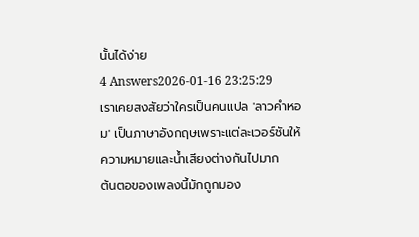นั้นได้ง่าย
4 Answers2026-01-16 23:25:29
เราเคยสงสัยว่าใครเป็นคนแปล 'ลาวคำหอม' เป็นภาษาอังกฤษเพราะแต่ละเวอร์ชันให้ความหมายและน้ำเสียงต่างกันไปมาก
ต้นตอของเพลงนี้มักถูกมอง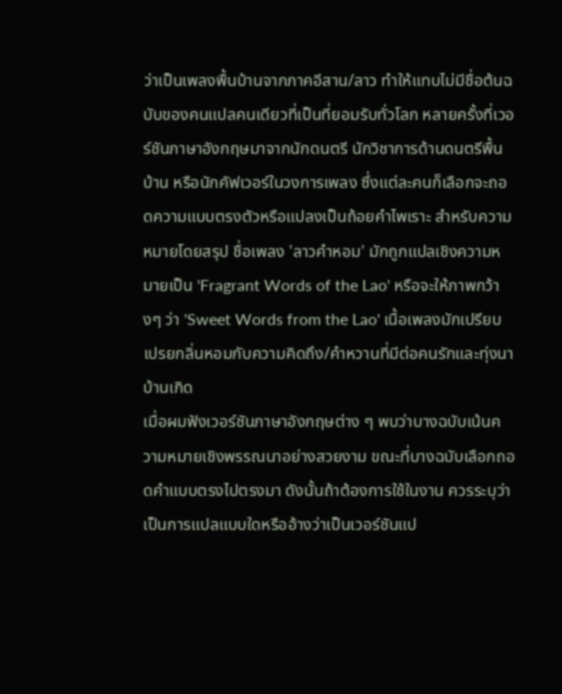ว่าเป็นเพลงพื้นบ้านจากภาคอีสาน/ลาว ทำให้แทบไม่มีชื่อต้นฉบับของคนแปลคนเดียวที่เป็นที่ยอมรับทั่วโลก หลายครั้งที่เวอร์ชันภาษาอังกฤษมาจากนักดนตรี นักวิชาการด้านดนตรีพื้นบ้าน หรือนักคัฟเวอร์ในวงการเพลง ซึ่งแต่ละคนก็เลือกจะถอดความแบบตรงตัวหรือแปลงเป็นถ้อยคำไพเราะ สำหรับความหมายโดยสรุป ชื่อเพลง 'ลาวคำหอม' มักถูกแปลเชิงความหมายเป็น 'Fragrant Words of the Lao' หรือจะให้ภาพกว้างๆ ว่า 'Sweet Words from the Lao' เนื้อเพลงมักเปรียบเปรยกลิ่นหอมกับความคิดถึง/คำหวานที่มีต่อคนรักและทุ่งนา บ้านเกิด
เมื่อผมฟังเวอร์ชันภาษาอังกฤษต่าง ๆ พบว่าบางฉบับเน้นความหมายเชิงพรรณนาอย่างสวยงาม ขณะที่บางฉบับเลือกถอดคำแบบตรงไปตรงมา ดังนั้นถ้าต้องการใช้ในงาน ควรระบุว่าเป็นการแปลแบบใดหรืออ้างว่าเป็นเวอร์ชันแป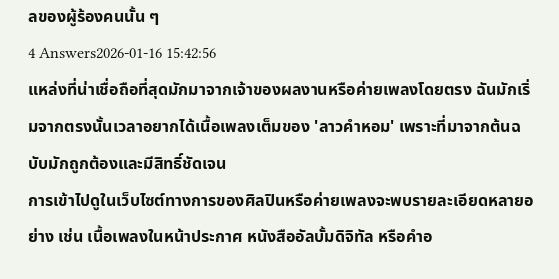ลของผู้ร้องคนนั้น ๆ
4 Answers2026-01-16 15:42:56
แหล่งที่น่าเชื่อถือที่สุดมักมาจากเจ้าของผลงานหรือค่ายเพลงโดยตรง ฉันมักเริ่มจากตรงนั้นเวลาอยากได้เนื้อเพลงเต็มของ 'ลาวคำหอม' เพราะที่มาจากต้นฉบับมักถูกต้องและมีสิทธิ์ชัดเจน
การเข้าไปดูในเว็บไซต์ทางการของศิลปินหรือค่ายเพลงจะพบรายละเอียดหลายอย่าง เช่น เนื้อเพลงในหน้าประกาศ หนังสืออัลบั้มดิจิทัล หรือคำอ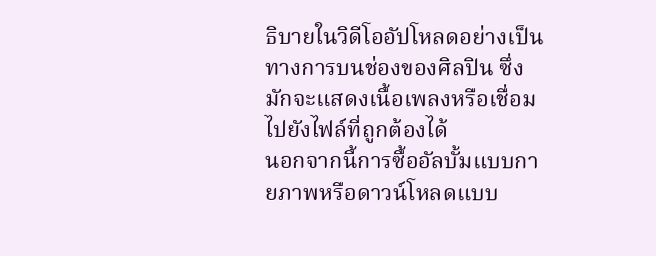ธิบายในวิดีโออัปโหลดอย่างเป็นทางการบนช่องของศิลปิน ซึ่งมักจะแสดงเนื้อเพลงหรือเชื่อมไปยังไฟล์ที่ถูกต้องได้
นอกจากนี้การซื้ออัลบั้มแบบกายภาพหรือดาวน์โหลดแบบ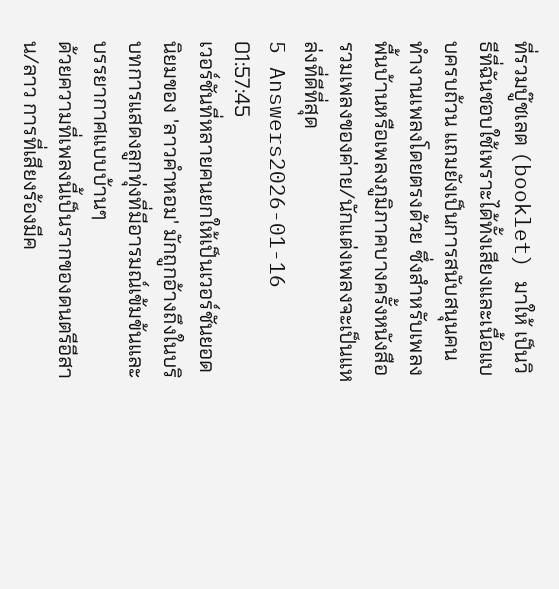ที่รวมบู๊ชเลต (booklet) มาให้ เป็นวิธีที่ฉันชอบใช้เพราะได้ทั้งเสียงและเนื้อแบบครบถ้วน แถมยังเป็นการสนับสนุนคนทำงานเพลงโดยตรงด้วย ซึ่งสำหรับเพลงพื้นบ้านหรือเพลงภูมิภาคบางครั้งหนังสือรวมเพลงของค่าย/นักแต่งเพลงจะเป็นแหล่งที่ดีที่สุด
5 Answers2026-01-16 01:57:45
เวอร์ชันที่หลายคนยกให้เป็นเวอร์ชันยอดนิยมของ 'ลาวคำหอม' มักถูกอ้างถึงในบริบทการแสดงลูกทุ่งที่มีอารมณ์เข้มข้นและบรรยากาศแบบบ้านๆ
ด้วยความที่เพลงนี้เป็นรากของดนตรีอีสาน/ลาว การที่เสียงร้องมีค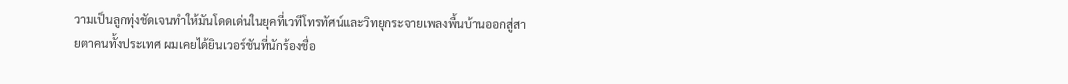วามเป็นลูกทุ่งชัดเจนทำให้มันโดดเด่นในยุคที่เวทีโทรทัศน์และวิทยุกระจายเพลงพื้นบ้านออกสู่สายตาคนทั้งประเทศ ผมเคยได้ยินเวอร์ชันที่นักร้องชื่อ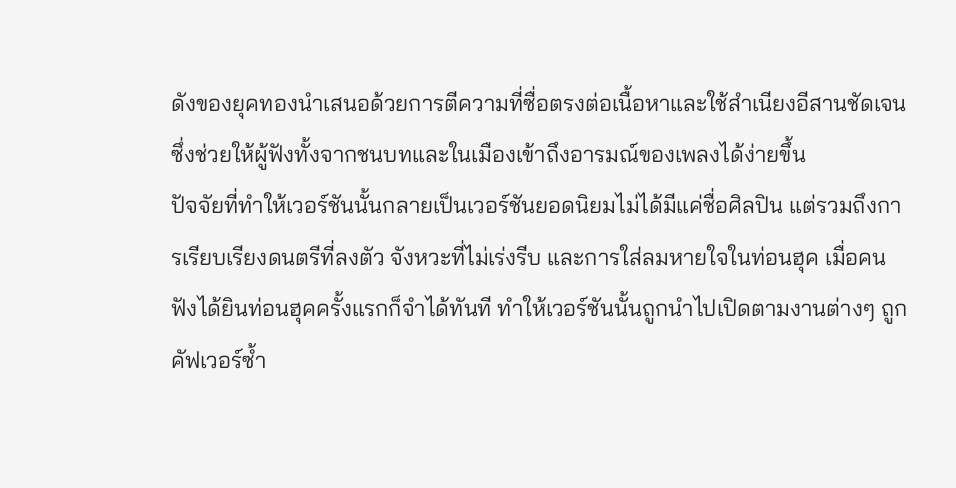ดังของยุคทองนำเสนอด้วยการตีความที่ซื่อตรงต่อเนื้อหาและใช้สำเนียงอีสานชัดเจน ซึ่งช่วยให้ผู้ฟังทั้งจากชนบทและในเมืองเข้าถึงอารมณ์ของเพลงได้ง่ายขึ้น
ปัจจัยที่ทำให้เวอร์ชันนั้นกลายเป็นเวอร์ชันยอดนิยมไม่ได้มีแค่ชื่อศิลปิน แต่รวมถึงการเรียบเรียงดนตรีที่ลงตัว จังหวะที่ไม่เร่งรีบ และการใส่ลมหายใจในท่อนฮุค เมื่อคนฟังได้ยินท่อนฮุคครั้งแรกก็จำได้ทันที ทำให้เวอร์ชันนั้นถูกนำไปเปิดตามงานต่างๆ ถูกคัฟเวอร์ซ้ำ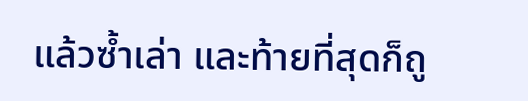แล้วซ้ำเล่า และท้ายที่สุดก็ถู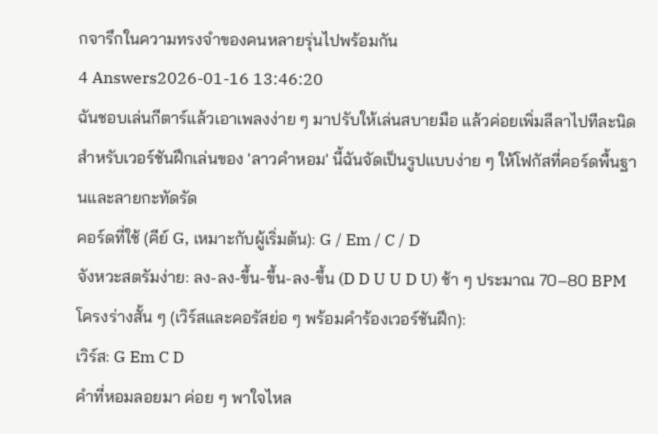กจารึกในความทรงจำของคนหลายรุ่นไปพร้อมกัน
4 Answers2026-01-16 13:46:20
ฉันชอบเล่นกีตาร์แล้วเอาเพลงง่าย ๆ มาปรับให้เล่นสบายมือ แล้วค่อยเพิ่มลีลาไปทีละนิด สำหรับเวอร์ชันฝึกเล่นของ 'ลาวคําหอม' นี้ฉันจัดเป็นรูปแบบง่าย ๆ ให้โฟกัสที่คอร์ดพื้นฐานและลายกะทัดรัด
คอร์ดที่ใช้ (คีย์ G, เหมาะกับผู้เริ่มต้น): G / Em / C / D
จังหวะสตรัมง่าย: ลง-ลง-ขึ้น-ขึ้น-ลง-ขึ้น (D D U U D U) ช้า ๆ ประมาณ 70–80 BPM
โครงร่างสั้น ๆ (เวิร์สและคอรัสย่อ ๆ พร้อมคำร้องเวอร์ชันฝึก):
เวิร์ส: G Em C D
คำที่หอมลอยมา ค่อย ๆ พาใจไหล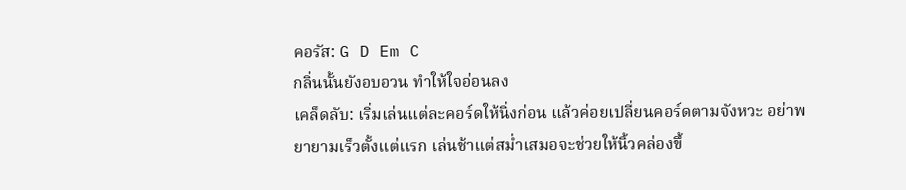คอรัส: G D Em C
กลิ่นนั้นยังอบอวน ทำให้ใจอ่อนลง
เคล็ดลับ: เริ่มเล่นแต่ละคอร์ดให้นิ่งก่อน แล้วค่อยเปลี่ยนคอร์ดตามจังหวะ อย่าพยายามเร็วตั้งแต่แรก เล่นช้าแต่สม่ำเสมอจะช่วยให้นิ้วคล่องขึ้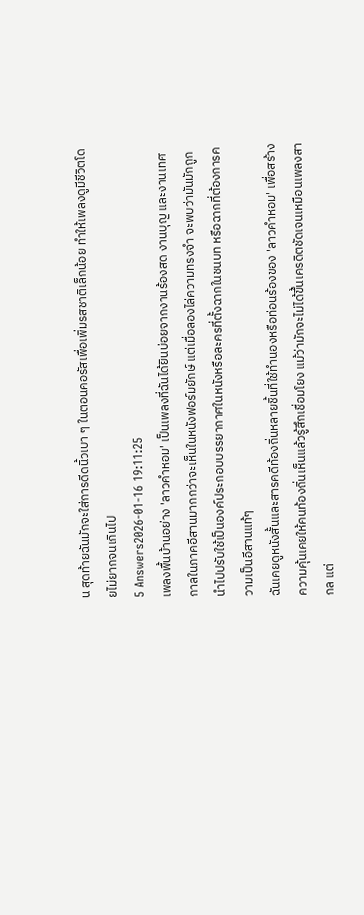น สุดท้ายฉันมักจะใส่การดีดนิ้วเบา ๆ ในตอนคอรัสเพื่อเพิ่มรสชาติเล็กน้อย ทำให้เพลงดูมีชีวิตโดยไม่ยากจนเกินไป
5 Answers2026-01-16 19:11:25
เพลงพื้นบ้านอย่าง 'ลาวคำหอม' เป็นเพลงที่ฉันได้ยินบ่อยจากงานร้องสด งานบุญ และงานเทศกาลในภาคอีสานมากกว่าจะเห็นในหนังฟอร์มยักษ์ แต่เมื่อลองไล่ความทรงจำ จะพบว่ามันมักถูกนำไปปรับใช้เป็นองค์ประกอบบรรยากาศในหนังหรือละครที่ตั้งฉากในชนบท หรือฉากที่ต้องการความเป็นอีสานแท้ๆ
ฉันเคยดูหนังสั้นและสารคดีท้องถิ่นหลายชิ้นที่ใช้ทำนองหรือท่อนร้องของ 'ลาวคำหอม' เพื่อสร้างความคุ้นเคยให้คนท้องถิ่นเห็นแล้วรู้สึกเชื่อมโยง แม้ว่ามักจะไม่ได้ขึ้นเครดิตชัดเจนเหมือนเพลงสากล แต่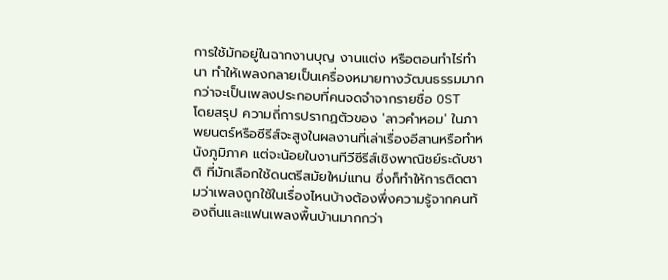การใช้มักอยู่ในฉากงานบุญ งานแต่ง หรือตอนทำไร่ทำนา ทำให้เพลงกลายเป็นเครื่องหมายทางวัฒนธรรมมากกว่าจะเป็นเพลงประกอบที่คนจดจำจากรายชื่อ OST
โดยสรุป ความถี่การปรากฏตัวของ 'ลาวคำหอม' ในภาพยนตร์หรือซีรีส์จะสูงในผลงานที่เล่าเรื่องอีสานหรือทำหนังภูมิภาค แต่จะน้อยในงานทีวีซีรีส์เชิงพาณิชย์ระดับชาติ ที่มักเลือกใช้ดนตรีสมัยใหม่แทน ซึ่งก็ทำให้การติดตามว่าเพลงถูกใช้ในเรื่องไหนบ้างต้องพึ่งความรู้จากคนท้องถิ่นและแฟนเพลงพื้นบ้านมากกว่า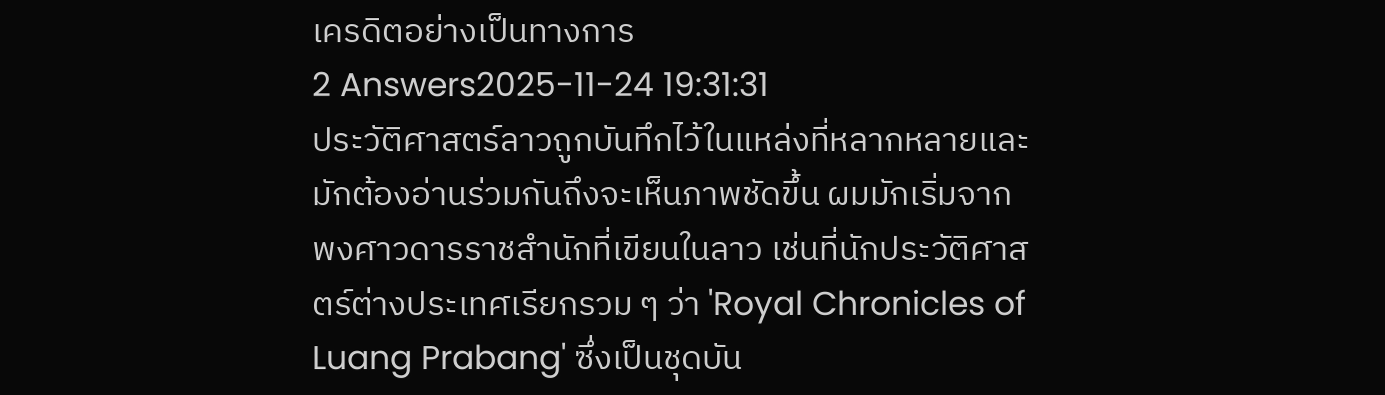เครดิตอย่างเป็นทางการ
2 Answers2025-11-24 19:31:31
ประวัติศาสตร์ลาวถูกบันทึกไว้ในแหล่งที่หลากหลายและมักต้องอ่านร่วมกันถึงจะเห็นภาพชัดขึ้น ผมมักเริ่มจากพงศาวดารราชสำนักที่เขียนในลาว เช่นที่นักประวัติศาสตร์ต่างประเทศเรียกรวม ๆ ว่า 'Royal Chronicles of Luang Prabang' ซึ่งเป็นชุดบัน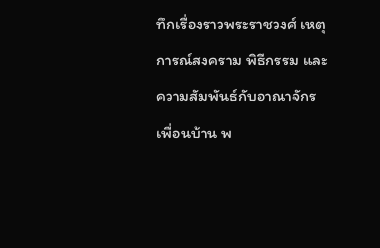ทึกเรื่องราวพระราชวงศ์ เหตุการณ์สงคราม พิธีกรรม และความสัมพันธ์กับอาณาจักรเพื่อนบ้าน พ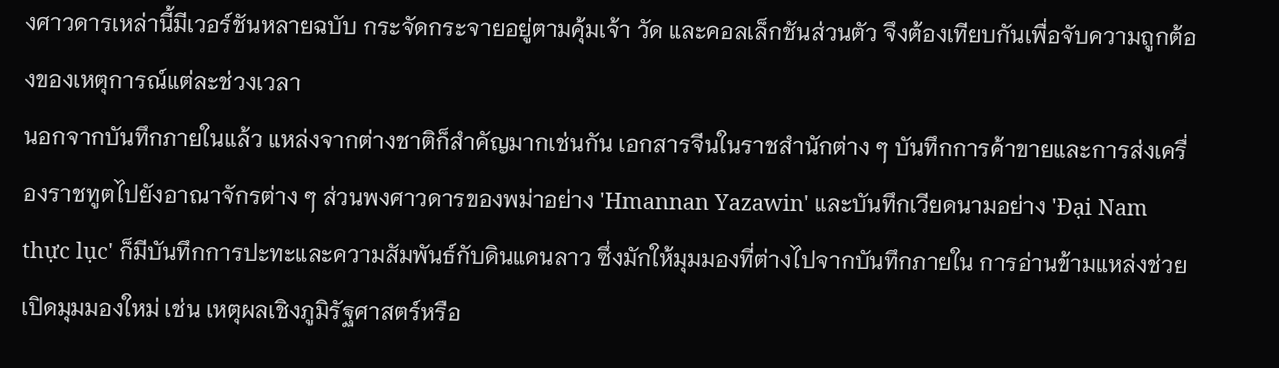งศาวดารเหล่านี้มีเวอร์ชันหลายฉบับ กระจัดกระจายอยู่ตามคุ้มเจ้า วัด และคอลเล็กชันส่วนตัว จึงต้องเทียบกันเพื่อจับความถูกต้องของเหตุการณ์แต่ละช่วงเวลา
นอกจากบันทึกภายในแล้ว แหล่งจากต่างชาติก็สำคัญมากเช่นกัน เอกสารจีนในราชสำนักต่าง ๆ บันทึกการค้าขายและการส่งเครื่องราชทูตไปยังอาณาจักรต่าง ๆ ส่วนพงศาวดารของพม่าอย่าง 'Hmannan Yazawin' และบันทึกเวียดนามอย่าง 'Đại Nam thực lục' ก็มีบันทึกการปะทะและความสัมพันธ์กับดินแดนลาว ซึ่งมักให้มุมมองที่ต่างไปจากบันทึกภายใน การอ่านข้ามแหล่งช่วยเปิดมุมมองใหม่ เช่น เหตุผลเชิงภูมิรัฐศาสตร์หรือ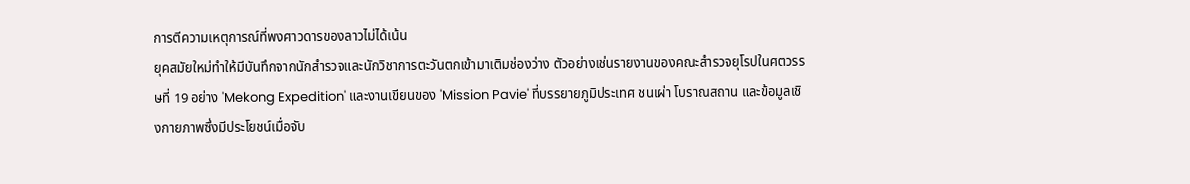การตีความเหตุการณ์ที่พงศาวดารของลาวไม่ได้เน้น
ยุคสมัยใหม่ทำให้มีบันทึกจากนักสำรวจและนักวิชาการตะวันตกเข้ามาเติมช่องว่าง ตัวอย่างเช่นรายงานของคณะสำรวจยุโรปในศตวรรษที่ 19 อย่าง 'Mekong Expedition' และงานเขียนของ 'Mission Pavie' ที่บรรยายภูมิประเทศ ชนเผ่า โบราณสถาน และข้อมูลเชิงกายภาพซึ่งมีประโยชน์เมื่อจับ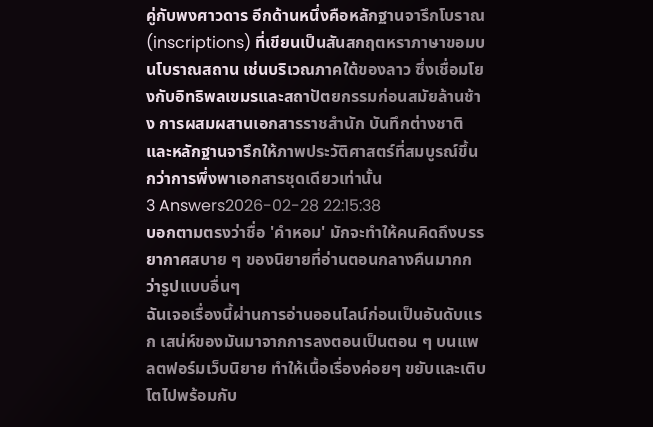คู่กับพงศาวดาร อีกด้านหนึ่งคือหลักฐานจารึกโบราณ (inscriptions) ที่เขียนเป็นสันสกฤตหราภาษาขอมบนโบราณสถาน เช่นบริเวณภาคใต้ของลาว ซึ่งเชื่อมโยงกับอิทธิพลเขมรและสถาปัตยกรรมก่อนสมัยล้านช้าง การผสมผสานเอกสารราชสำนัก บันทึกต่างชาติ และหลักฐานจารึกให้ภาพประวัติศาสตร์ที่สมบูรณ์ขึ้นกว่าการพึ่งพาเอกสารชุดเดียวเท่านั้น
3 Answers2026-02-28 22:15:38
บอกตามตรงว่าชื่อ 'คำหอม' มักจะทำให้คนคิดถึงบรรยากาศสบาย ๆ ของนิยายที่อ่านตอนกลางคืนมากกว่ารูปแบบอื่นๆ
ฉันเจอเรื่องนี้ผ่านการอ่านออนไลน์ก่อนเป็นอันดับแรก เสน่ห์ของมันมาจากการลงตอนเป็นตอน ๆ บนแพลตฟอร์มเว็บนิยาย ทำให้เนื้อเรื่องค่อยๆ ขยับและเติบโตไปพร้อมกับ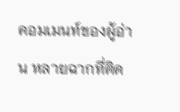คอมเมนท์ของผู้อ่าน หลายฉากที่ติด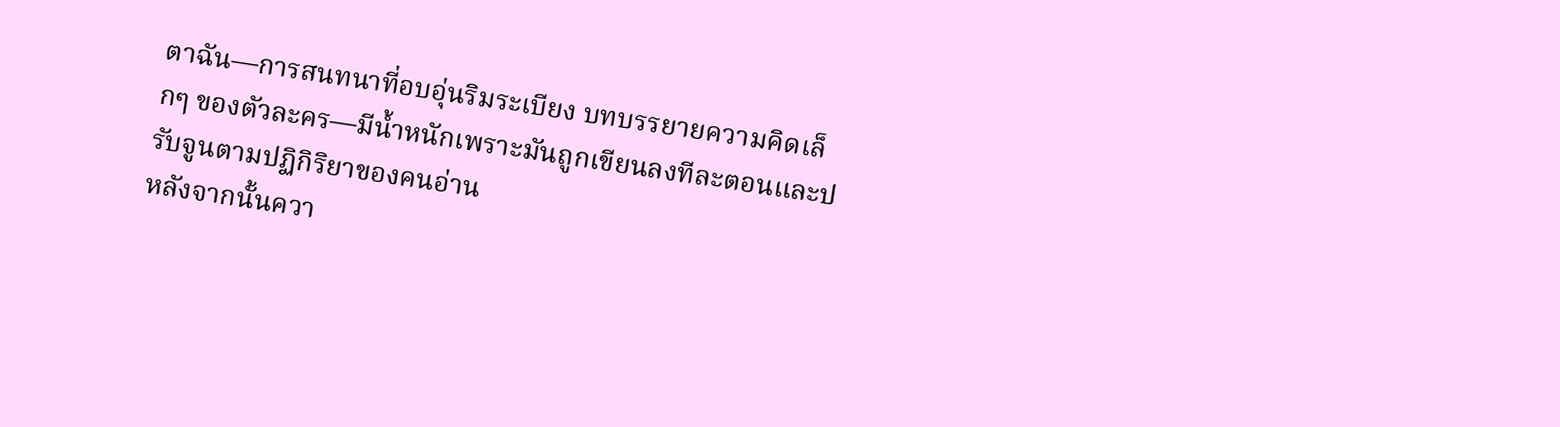ตาฉัน—การสนทนาที่อบอุ่นริมระเบียง บทบรรยายความคิดเล็กๆ ของตัวละคร—มีน้ำหนักเพราะมันถูกเขียนลงทีละตอนและปรับจูนตามปฏิกิริยาของคนอ่าน
หลังจากนั้นควา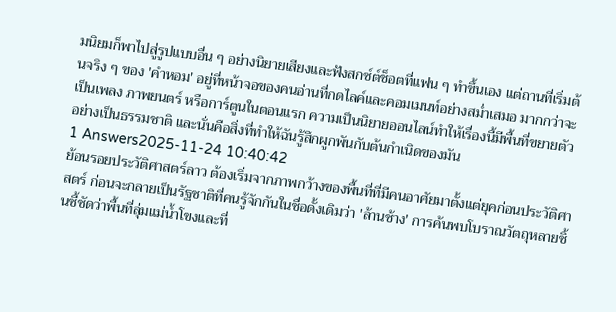มนิยมก็พาไปสู่รูปแบบอื่น ๆ อย่างนิยายเสียงและฟังสกซ์ต์ช็อตที่แฟน ๆ ทำขึ้นเอง แต่ถานที่เริ่มต้นจริง ๆ ของ 'คำหอม' อยู่ที่หน้าจอของคนอ่านที่กดไลค์และคอมเมนท์อย่างสม่ำเสมอ มากกว่าจะเป็นเพลง ภาพยนตร์ หรือการ์ตูนในตอนแรก ความเป็นนิยายออนไลน์ทำให้เรื่องนี้มีพื้นที่ขยายตัวอย่างเป็นธรรมชาติ และนั่นคือสิ่งที่ทำให้ฉันรู้สึกผูกพันกับต้นกำเนิดของมัน
1 Answers2025-11-24 10:40:42
ย้อนรอยประวัติศาสตร์ลาว ต้องเริ่มจากภาพกว้างของพื้นที่ที่มีคนอาศัยมาตั้งแต่ยุคก่อนประวัติศาสตร์ ก่อนจะกลายเป็นรัฐชาติที่คนรู้จักกันในชื่อดั้งเดิมว่า 'ล้านช้าง' การค้นพบโบราณวัตถุหลายชิ้นชี้ชัดว่าพื้นที่ลุ่มแม่น้ำโขงและที่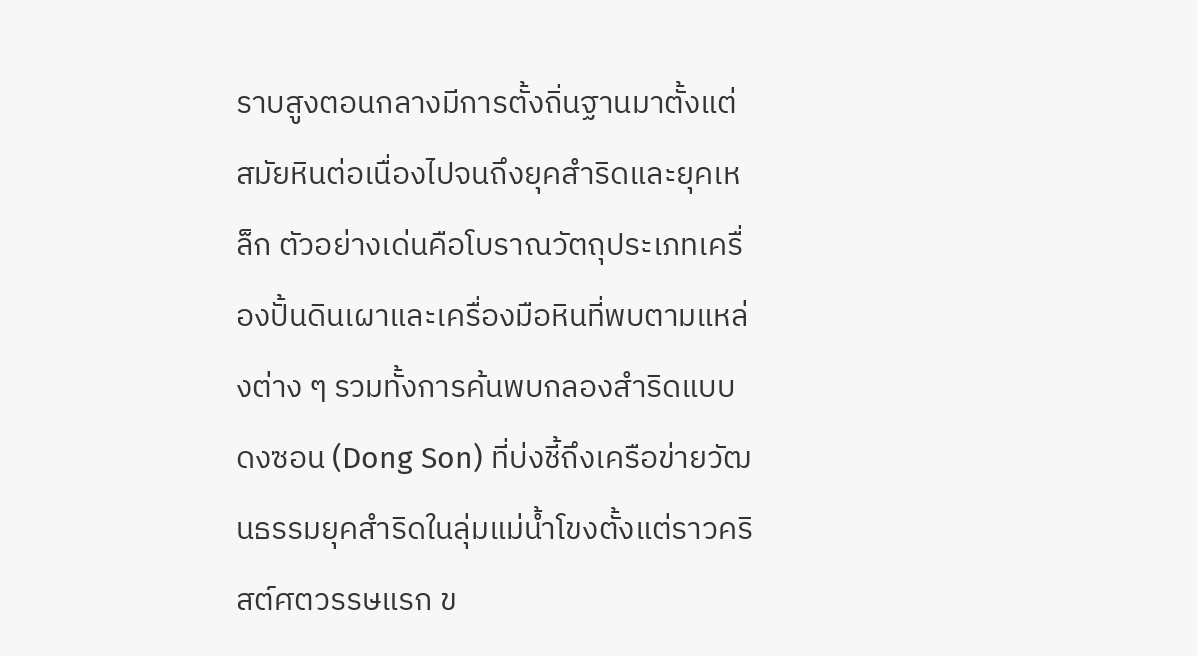ราบสูงตอนกลางมีการตั้งถิ่นฐานมาตั้งแต่สมัยหินต่อเนื่องไปจนถึงยุคสำริดและยุคเหล็ก ตัวอย่างเด่นคือโบราณวัตถุประเภทเครื่องปั้นดินเผาและเครื่องมือหินที่พบตามแหล่งต่าง ๆ รวมทั้งการค้นพบกลองสำริดแบบดงซอน (Dong Son) ที่บ่งชี้ถึงเครือข่ายวัฒนธรรมยุคสำริดในลุ่มแม่น้ำโขงตั้งแต่ราวคริสต์ศตวรรษแรก ข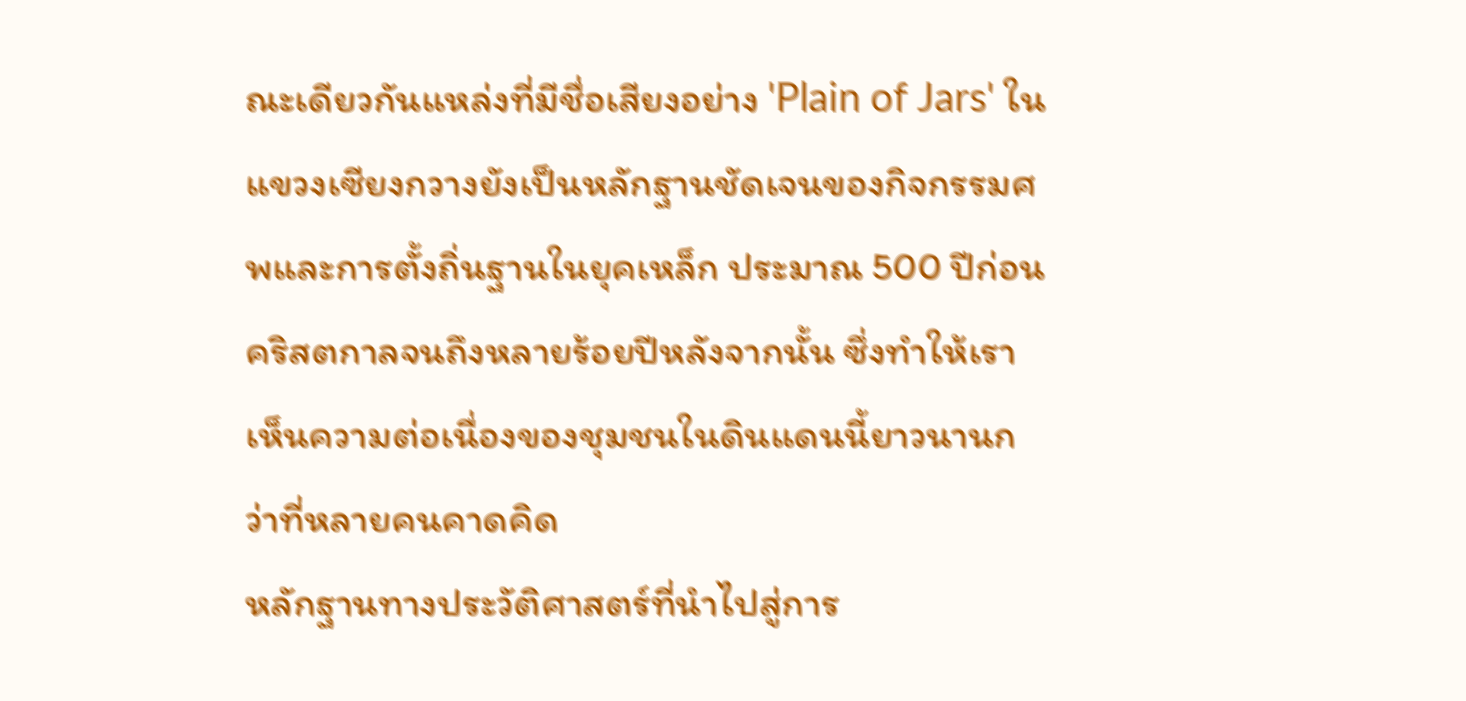ณะเดียวกันแหล่งที่มีชื่อเสียงอย่าง 'Plain of Jars' ในแขวงเซียงกวางยังเป็นหลักฐานชัดเจนของกิจกรรมศพและการตั้งถิ่นฐานในยุคเหล็ก ประมาณ 500 ปีก่อนคริสตกาลจนถึงหลายร้อยปีหลังจากนั้น ซึ่งทำให้เราเห็นความต่อเนื่องของชุมชนในดินแดนนี้ยาวนานกว่าที่หลายคนคาดคิด
หลักฐานทางประวัติศาสตร์ที่นำไปสู่การ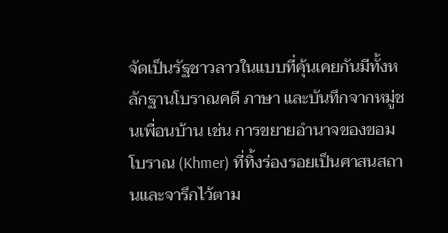จัดเป็นรัฐชาวลาวในแบบที่คุ้นเคยกันมีทั้งหลักฐานโบราณคดี ภาษา และบันทึกจากหมู่ชนเพื่อนบ้าน เช่น การขยายอำนาจของขอมโบราณ (Khmer) ที่ทิ้งร่องรอยเป็นศาสนสถานและจารึกไว้ตาม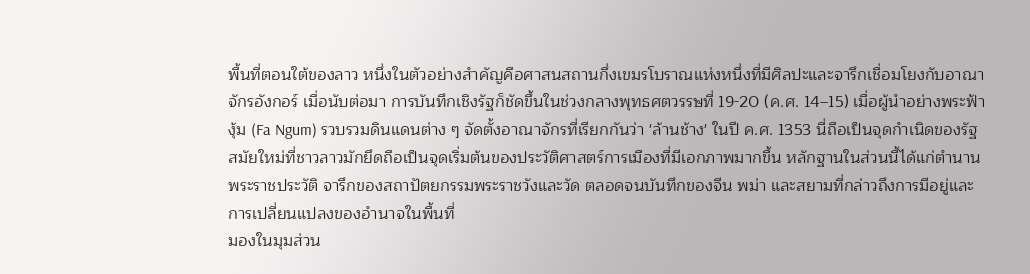พื้นที่ตอนใต้ของลาว หนึ่งในตัวอย่างสำคัญคือศาสนสถานกึ่งเขมรโบราณแห่งหนึ่งที่มีศิลปะและจารึกเชื่อมโยงกับอาณาจักรอังกอร์ เมื่อนับต่อมา การบันทึกเชิงรัฐก็ชัดขึ้นในช่วงกลางพุทธศตวรรษที่ 19-20 (ค.ศ. 14–15) เมื่อผู้นำอย่างพระฟ้างุ้ม (Fa Ngum) รวบรวมดินแดนต่าง ๆ จัดตั้งอาณาจักรที่เรียกกันว่า 'ล้านช้าง' ในปี ค.ศ. 1353 นี่ถือเป็นจุดกำเนิดของรัฐสมัยใหม่ที่ชาวลาวมักยึดถือเป็นจุดเริ่มต้นของประวัติศาสตร์การเมืองที่มีเอกภาพมากขึ้น หลักฐานในส่วนนี้ได้แก่ตำนานพระราชประวัติ จารึกของสถาปัตยกรรมพระราชวังและวัด ตลอดจนบันทึกของจีน พม่า และสยามที่กล่าวถึงการมีอยู่และการเปลี่ยนแปลงของอำนาจในพื้นที่
มองในมุมส่วน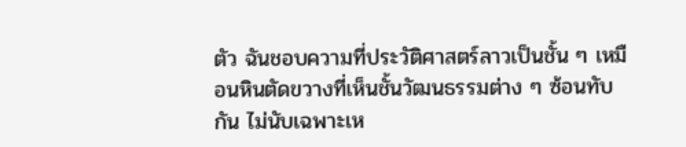ตัว ฉันชอบความที่ประวัติศาสตร์ลาวเป็นชั้น ๆ เหมือนหินตัดขวางที่เห็นชั้นวัฒนธรรมต่าง ๆ ซ้อนทับกัน ไม่นับเฉพาะเห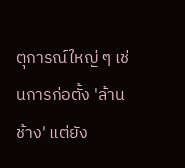ตุการณ์ใหญ่ ๆ เช่นการก่อตั้ง 'ล้านช้าง' แต่ยัง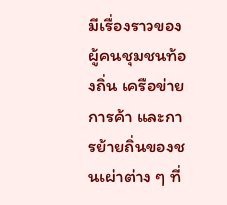มีเรื่องราวของผู้คนชุมชนท้องถิ่น เครือข่ายการค้า และการย้ายถิ่นของชนเผ่าต่าง ๆ ที่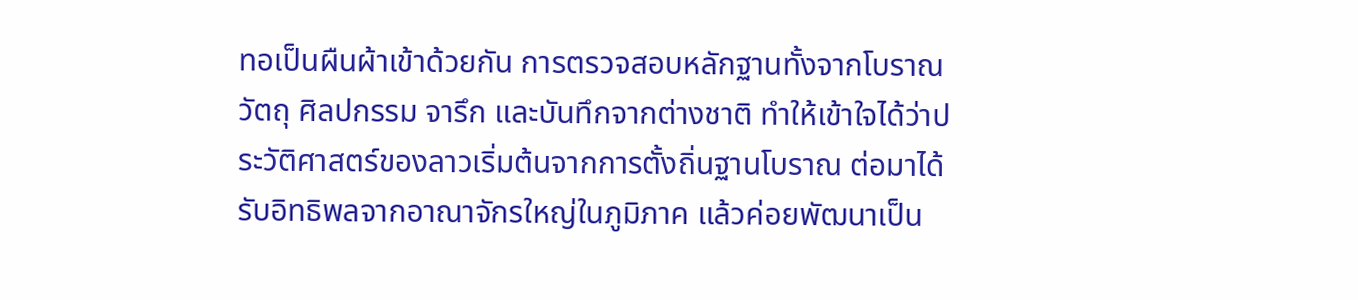ทอเป็นผืนผ้าเข้าด้วยกัน การตรวจสอบหลักฐานทั้งจากโบราณวัตถุ ศิลปกรรม จารึก และบันทึกจากต่างชาติ ทำให้เข้าใจได้ว่าประวัติศาสตร์ของลาวเริ่มต้นจากการตั้งถิ่นฐานโบราณ ต่อมาได้รับอิทธิพลจากอาณาจักรใหญ่ในภูมิภาค แล้วค่อยพัฒนาเป็น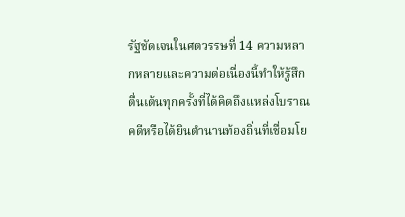รัฐชัดเจนในศตวรรษที่ 14 ความหลากหลายและความต่อเนื่องนี้ทำให้รู้สึกตื่นเต้นทุกครั้งที่ได้คิดถึงแหล่งโบราณคดีหรือได้ยินตำนานท้องถิ่นที่เชื่อมโย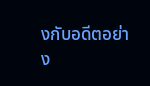งกับอดีตอย่าง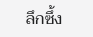ลึกซึ้ง